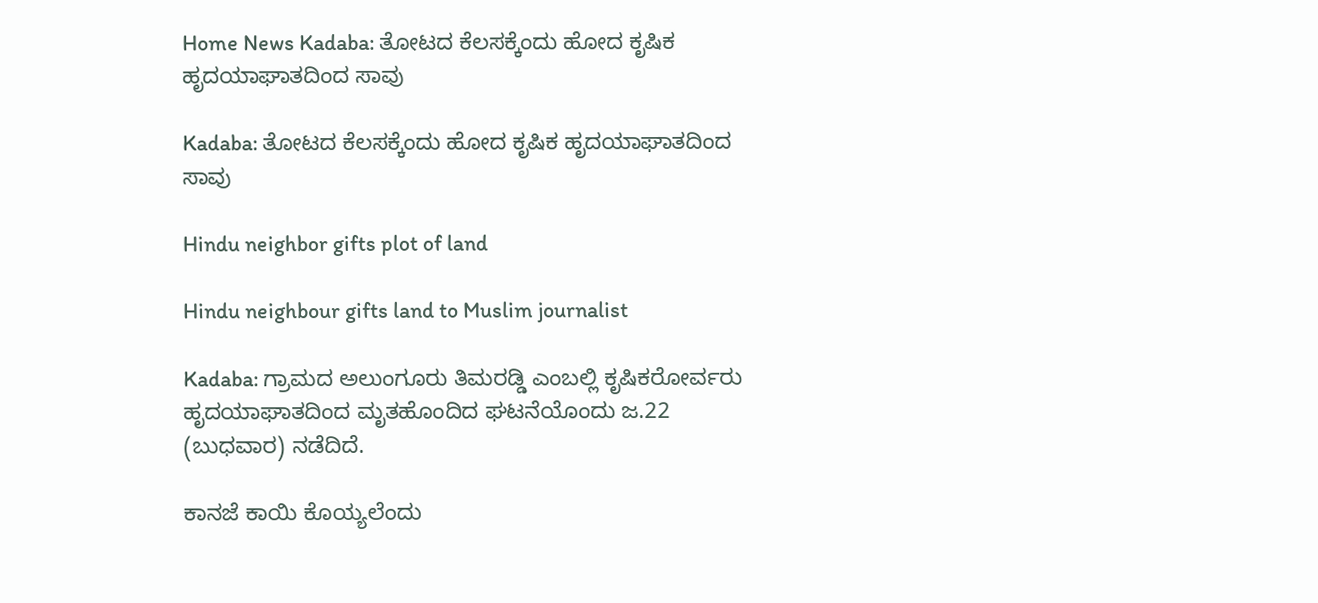Home News Kadaba: ತೋಟದ ಕೆಲಸಕ್ಕೆಂದು ಹೋದ ಕೃಷಿಕ ಹೃದಯಾಘಾತದಿಂದ ಸಾವು

Kadaba: ತೋಟದ ಕೆಲಸಕ್ಕೆಂದು ಹೋದ ಕೃಷಿಕ ಹೃದಯಾಘಾತದಿಂದ ಸಾವು

Hindu neighbor gifts plot of land

Hindu neighbour gifts land to Muslim journalist

Kadaba: ಗ್ರಾಮದ ಅಲುಂಗೂರು ತಿಮರಡ್ಡಿ ಎಂಬಲ್ಲಿ ಕೃಷಿಕರೋರ್ವರು ಹೃದಯಾಘಾತದಿಂದ ಮೃತಹೊಂದಿದ ಘಟನೆಯೊಂದು ಜ.22 (ಬುಧವಾರ) ನಡೆದಿದೆ.

ಕಾನಜೆ ಕಾಯಿ ಕೊಯ್ಯಲೆಂದು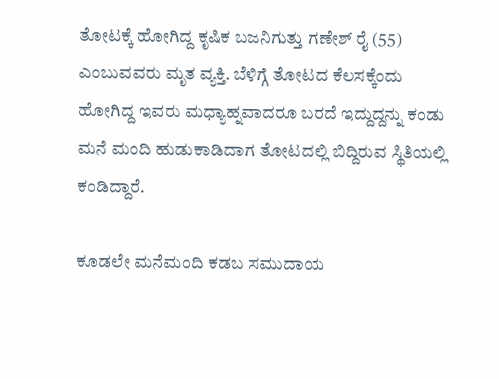ತೋಟಕ್ಕೆ ಹೋಗಿದ್ದ ಕೃಷಿಕ ಬಜನಿಗುತ್ತು ಗಣೇಶ್‌ ರೈ (55) ಎಂಬುವವರು ಮೃತ ವ್ಯಕ್ತಿ. ಬೆಳಿಗ್ಗೆ ತೋಟದ ಕೆಲಸಕ್ಕೆಂದು ಹೋಗಿದ್ದ ಇವರು ಮಧ್ಯಾಹ್ನವಾದರೂ ಬರದೆ ಇದ್ದುದ್ದನ್ನು ಕಂಡು ಮನೆ ಮಂದಿ ಹುಡುಕಾಡಿದಾಗ ತೋಟದಲ್ಲಿ ಬಿದ್ದಿರುವ ಸ್ಥಿತಿಯಲ್ಲಿ ಕಂಡಿದ್ದಾರೆ.

ಕೂಡಲೇ ಮನೆಮಂದಿ ಕಡಬ ಸಮುದಾಯ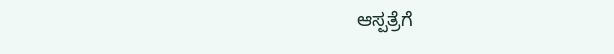ಆಸ್ಪತ್ರೆಗೆ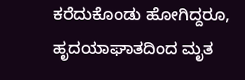ಕರೆದುಕೊಂಡು ಹೋಗಿದ್ದರೂ, ಹೃದಯಾಘಾತದಿಂದ ಮೃತ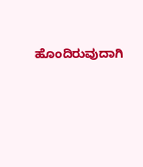ಹೊಂದಿರುವುದಾಗಿ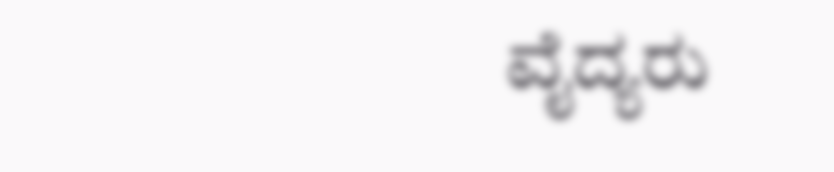ವೈದ್ಯರು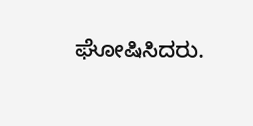ಘೋಷಿಸಿದರು.